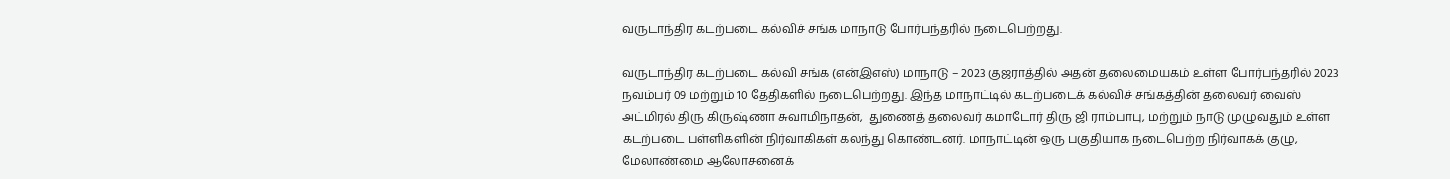வருடாந்திர கடற்படை கல்விச் சங்க மாநாடு போர்பந்தரில் நடைபெற்றது.

வருடாந்திர கடற்படை கல்வி சங்க (என்இஎஸ்) மாநாடு – 2023 குஜராத்தில் அதன் தலைமையகம் உள்ள போர்பந்தரில் 2023 நவம்பர் 09 மற்றும் 10 தேதிகளில் நடைபெற்றது. இந்த மாநாட்டில் கடற்படைக் கல்விச் சங்கத்தின் தலைவர் வைஸ் அட்மிரல் திரு கிருஷ்ணா சுவாமிநாதன்,  துணைத் தலைவர் கமாடோர் திரு ஜி ராம்பாபு, மற்றும் நாடு முழுவதும் உள்ள கடற்படை பள்ளிகளின் நிர்வாகிகள் கலந்து கொண்டனர். மாநாட்டின் ஒரு பகுதியாக நடைபெற்ற நிர்வாகக் குழு, மேலாண்மை ஆலோசனைக்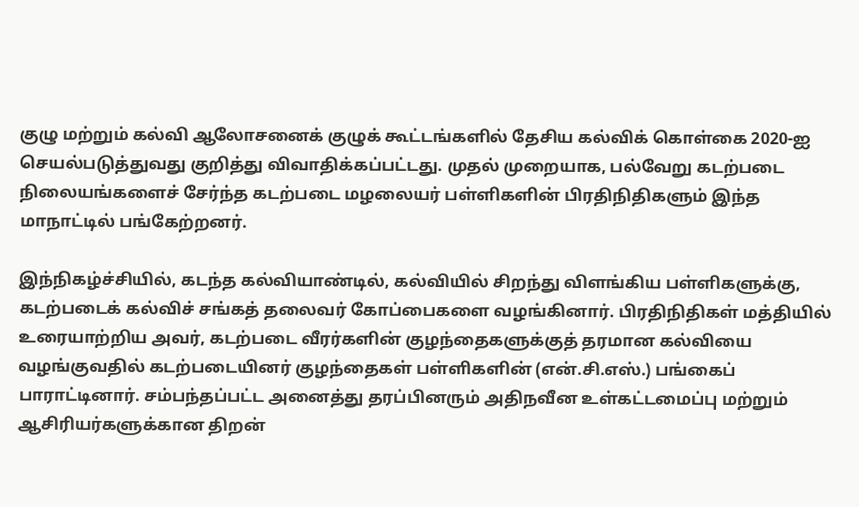குழு மற்றும் கல்வி ஆலோசனைக் குழுக் கூட்டங்களில் தேசிய கல்விக் கொள்கை 2020-ஐ செயல்படுத்துவது குறித்து விவாதிக்கப்பட்டது. முதல் முறையாக, பல்வேறு கடற்படை நிலையங்களைச் சேர்ந்த கடற்படை மழலையர் பள்ளிகளின் பிரதிநிதிகளும் இந்த மாநாட்டில் பங்கேற்றனர்.

இந்நிகழ்ச்சியில், கடந்த கல்வியாண்டில், கல்வியில் சிறந்து விளங்கிய பள்ளிகளுக்கு, கடற்படைக் கல்விச் சங்கத் தலைவர் கோப்பைகளை வழங்கினார். பிரதிநிதிகள் மத்தியில் உரையாற்றிய அவர், கடற்படை வீரர்களின் குழந்தைகளுக்குத் தரமான கல்வியை வழங்குவதில் கடற்படையினர் குழந்தைகள் பள்ளிகளின் (என்.சி.எஸ்.) பங்கைப் பாராட்டினார். சம்பந்தப்பட்ட அனைத்து தரப்பினரும் அதிநவீன உள்கட்டமைப்பு மற்றும் ஆசிரியர்களுக்கான திறன்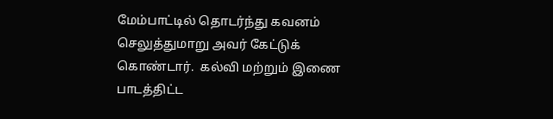மேம்பாட்டில் தொடர்ந்து கவனம் செலுத்துமாறு அவர் கேட்டுக் கொண்டார்.  கல்வி மற்றும் இணை பாடத்திட்ட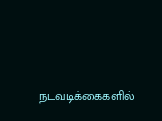நடவடிக்கைகளில்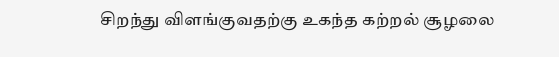சிறந்து விளங்குவதற்கு உகந்த கற்றல் சூழலை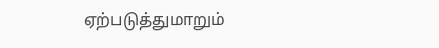ஏற்படுத்துமாறும்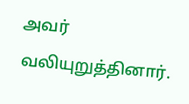அவர் வலியுறுத்தினார்.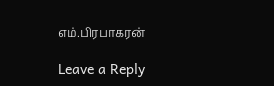எம்.பிரபாகரன்

Leave a Reply